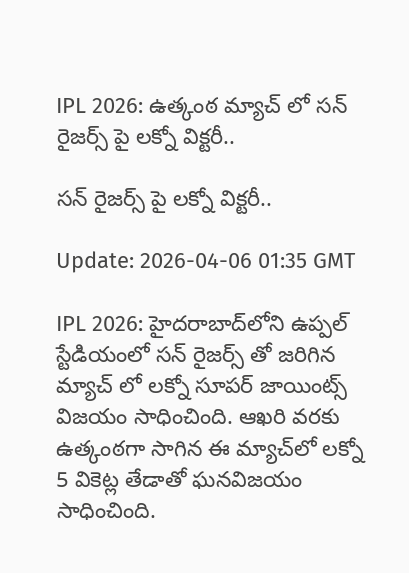IPL 2026: ఉత్కంఠ మ్యాచ్ లో సన్ రైజర్స్ పై లక్నో విక్టరీ..

సన్ రైజర్స్ పై లక్నో విక్టరీ..

Update: 2026-04-06 01:35 GMT

IPL 2026: హైదరాబాద్‌లోని ఉప్పల్ స్టేడియంలో సన్ రైజర్స్ తో జరిగిన మ్యాచ్ లో లక్నో సూపర్ జాయింట్స్ విజయం సాధించింది. ఆఖరి వరకు ఉత్కంఠగా సాగిన ఈ మ్యాచ్‌లో లక్నో 5 వికెట్ల తేడాతో ఘనవిజయం సాధించింది.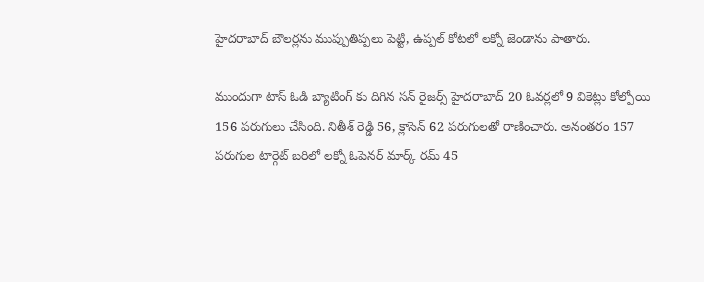హైదరాబాద్ బౌలర్లను ముప్పుతిప్పలు పెట్టి, ఉప్పల్ కోటలో లక్నో జెండాను పాతారు.

ముందుగా టాస్ ఓడి బ్యాటింగ్ కు దిగిన సన్ రైజర్స్ హైదరాబాద్ 20 ఓవర్లలో 9 వికెట్లు కోల్పోయి 156 పరుగులు చేసింది. నితీశ్ రెడ్డి 56, క్లాసెన్ 62 పరుగులతో రాణించారు. అనంతరం 157 పరుగుల టార్గెట్ బరిలో లక్నో ఓపెనర్ మార్క్ రమ్ 45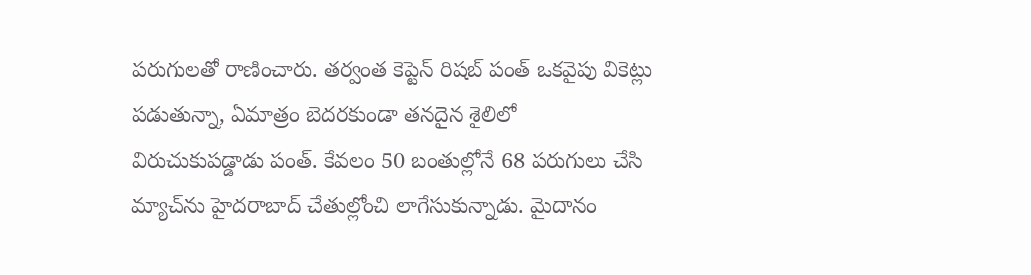పరుగులతో రాణించారు. తర్వంత కెప్టెన్ రిషబ్ పంత్ ఒకవైపు వికెట్లు పడుతున్నా, ఏమాత్రం బెదరకుండా తనదైన శైలిలో విరుచుకుపడ్డాడు పంత్. కేవలం 50 బంతుల్లోనే 68 పరుగులు చేసి మ్యాచ్‌ను హైదరాబాద్ చేతుల్లోంచి లాగేసుకున్నాడు. మైదానం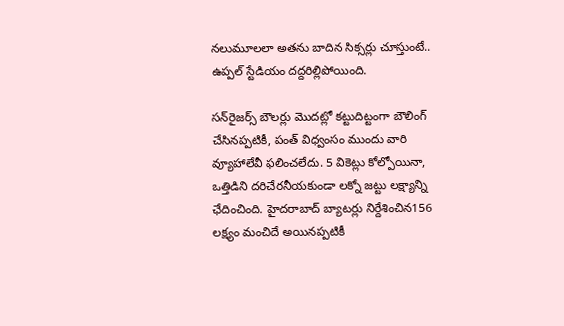నలుమూలలా అతను బాదిన సిక్సర్లు చూస్తుంటే.. ఉప్పల్ స్టేడియం దద్దరిల్లిపోయింది.

సన్‌రైజర్స్ బౌలర్లు మొదట్లో కట్టుదిట్టంగా బౌలింగ్ చేసినప్పటికీ, పంత్ విధ్వంసం ముందు వారి వ్యూహాలేవీ ఫలించలేదు. 5 వికెట్లు కోల్పోయినా, ఒత్తిడిని దరిచేరనీయకుండా లక్నో జట్టు లక్ష్యాన్ని ఛేదించింది. హైదరాబాద్ బ్యాటర్లు నిర్దేశించిన156 లక్ష్యం మంచిదే అయినప్పటికీ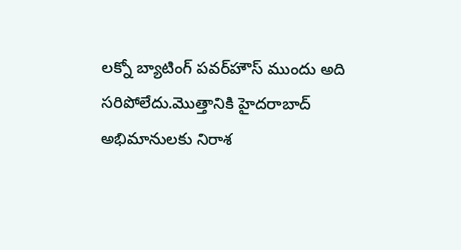లక్నో బ్యాటింగ్ పవర్‌హౌస్ ముందు అది సరిపోలేదు.మొత్తానికి హైదరాబాద్ అభిమానులకు నిరాశ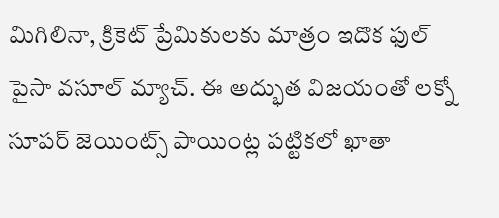మిగిలినా, క్రికెట్ ప్రేమికులకు మాత్రం ఇదొక ఫుల్ పైసా వసూల్ మ్యాచ్. ఈ అద్భుత విజయంతో లక్నో సూపర్ జెయింట్స్ పాయింట్ల పట్టికలో ఖాతా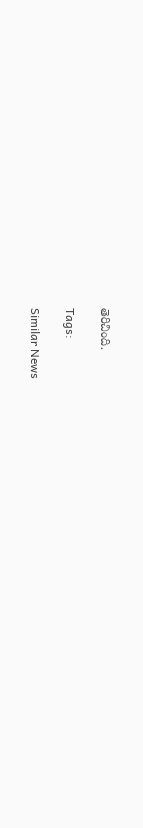తెరిచింది.

Tags:

Similar News